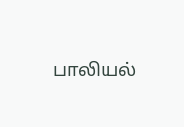பாலியல்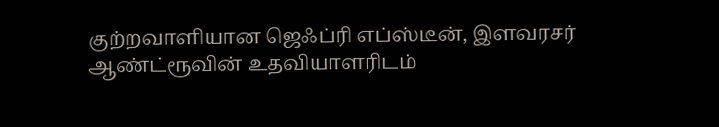குற்றவாளியான ஜெஃப்ரி எப்ஸ்டீன், இளவரசர் ஆண்ட்ரூவின் உதவியாளரிடம்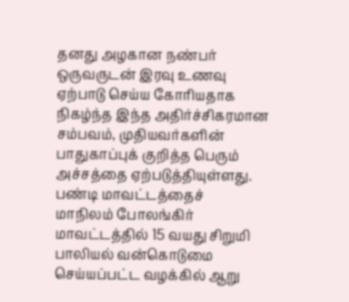தனது அழகான நண்பர் ஒருவருடன் இரவு உணவு ஏற்பாடு செய்ய கோரியதாக
நிகழ்ந்த இந்த அதிர்ச்சிகரமான சம்பவம், முதியவர்களின் பாதுகாப்புக் குறித்த பெரும் அச்சத்தை ஏற்படுத்தியுள்ளது. பண்டி மாவட்டத்தைச்
மாநிலம் போலங்கிர் மாவட்டத்தில் 15 வயது சிறுமி பாலியல் வன்கொடுமை செய்யப்பட்ட வழக்கில் ஆறு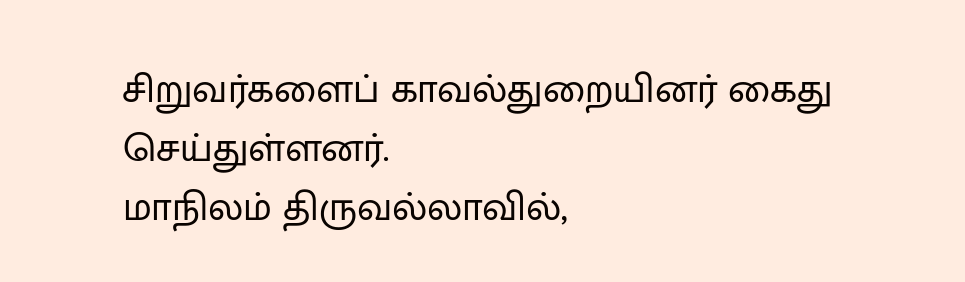சிறுவர்களைப் காவல்துறையினர் கைது செய்துள்ளனர்.
மாநிலம் திருவல்லாவில்,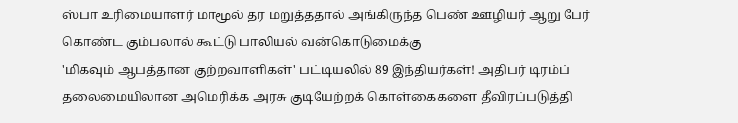ஸ்பா உரிமையாளர் மாமூல் தர மறுத்ததால் அங்கிருந்த பெண் ஊழியர் ஆறு பேர் கொண்ட கும்பலால் கூட்டு பாலியல் வன்கொடுமைக்கு
'மிகவும் ஆபத்தான குற்றவாளிகள்' பட்டியலில் 89 இந்தியர்கள்! அதிபர் டிரம்ப் தலைமையிலான அமெரிக்க அரசு குடியேற்றக் கொள்கைகளை தீவிரப்படுத்தி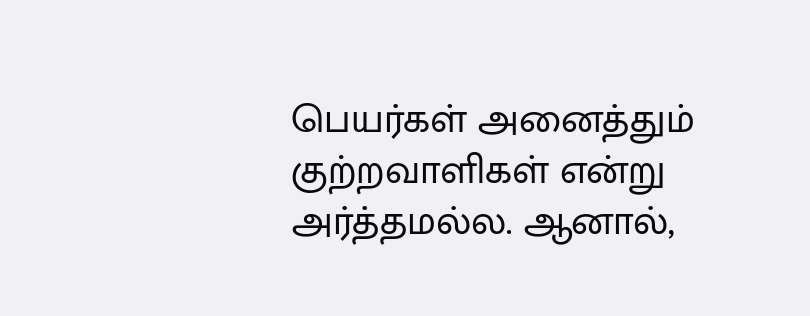பெயர்கள் அனைத்தும் குற்றவாளிகள் என்று அர்த்தமல்ல. ஆனால்,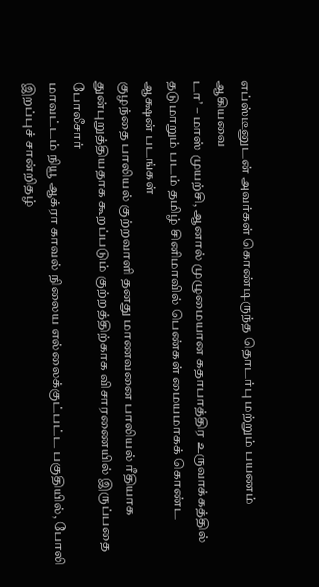எப்ஸ்டீனுடன் அவர்கள் கொண்டிருந்த தொடர்பு மற்றும் பயணம் ஆகியவை
டா’ – மாஸ் முயற்சி, ஆனால் முழுமையான கதாபாத்திர உருவாக்கத்தில் தடுமாறும் படம் தமிழ் சினிமாவில் பெண்கள் மையமாகக் கொண்ட ஆக்ஷன் படங்கள்
குழந்தை பாலியல் குற்றவாளி தனது மாணவனை பாலியல் ரீதியாக துன்புறுத்தியதாக கூறப்படும் குற்றத்திற்காக விசாரணையில் இருப்பதை போலீசார்
மாவட்டம் நியூ ஆக்ரா காவல் நிலைய எல்லைக்குட்பட்ட பகுதியில், போலி இறப்புச் சான்றிதழ்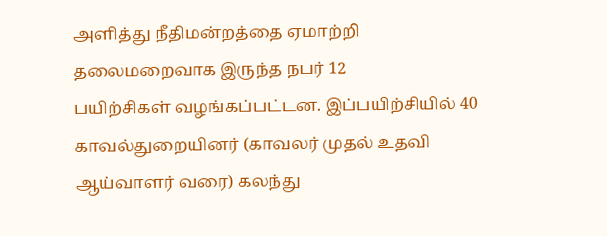அளித்து நீதிமன்றத்தை ஏமாற்றி தலைமறைவாக இருந்த நபர் 12
பயிற்சிகள் வழங்கப்பட்டன. இப்பயிற்சியில் 40 காவல்துறையினர் (காவலர் முதல் உதவி ஆய்வாளர் வரை) கலந்து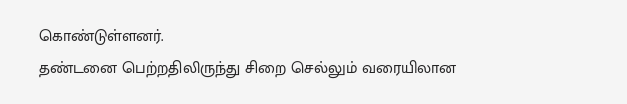கொண்டுள்ளனர்.
தண்டனை பெற்றதிலிருந்து சிறை செல்லும் வரையிலான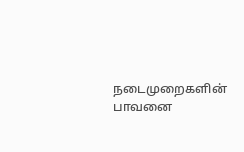நடைமுறைகளின் பாவனை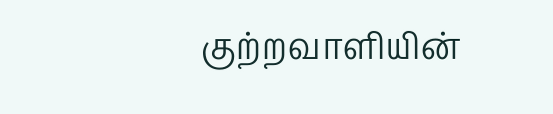குற்றவாளியின்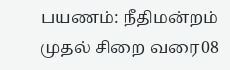பயணம்: நீதிமன்றம் முதல் சிறை வரை08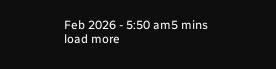Feb 2026 - 5:50 am5 mins
load more